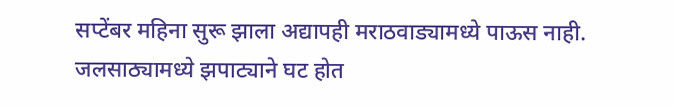सप्टेंबर महिना सुरू झाला अद्यापही मराठवाड्यामध्ये पाऊस नाही. जलसाठ्यामध्ये झपाट्याने घट होत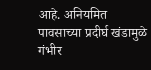आहे. अनियमित पावसाच्या प्रदीर्घ खंडामुळे गंभीर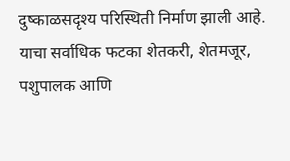दुष्काळसदृश्य परिस्थिती निर्माण झाली आहे. याचा सर्वाधिक फटका शेतकरी, शेतमजूर, पशुपालक आणि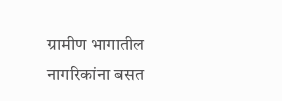ग्रामीण भागातील नागरिकांना बसत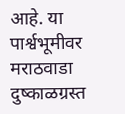आहे. या पार्श्वभूमीवर मराठवाडा दुष्काळग्रस्त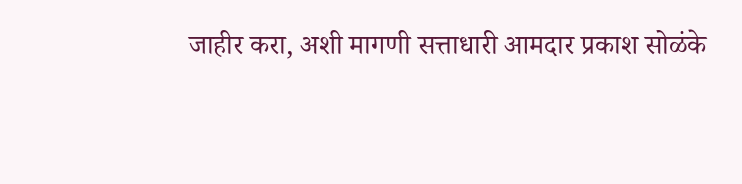जाहीर करा, अशी मागणी सत्ताधारी आमदार प्रकाश सोळंके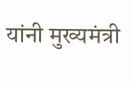यांनी मुख्यमंत्री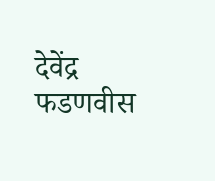देवेंद्र फडणवीस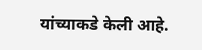यांच्याकडे केली आहे.